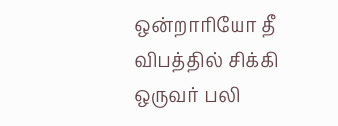ஒன்றாரியோ தீ விபத்தில் சிக்கி ஒருவர் பலி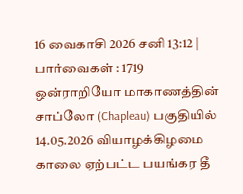16 வைகாசி 2026 சனி 13:12 | பார்வைகள் : 1719
ஒன்ராறியோ மாகாணத்தின் சாப்லோ (Chapleau) பகுதியில் 14.05.2026 வியாழக்கிழமை காலை ஏற்பட்ட பயங்கர தீ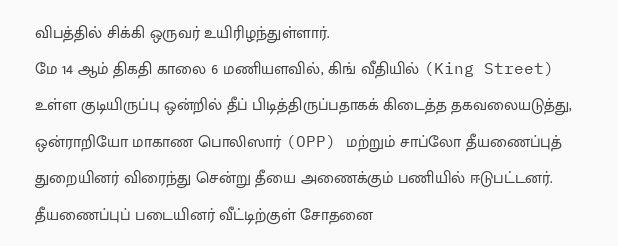விபத்தில் சிக்கி ஒருவர் உயிரிழந்துள்ளார்.
மே 14 ஆம் திகதி காலை 6 மணியளவில், கிங் வீதியில் (King Street) உள்ள குடியிருப்பு ஒன்றில் தீப் பிடித்திருப்பதாகக் கிடைத்த தகவலையடுத்து, ஒன்ராறியோ மாகாண பொலிஸார் (OPP) மற்றும் சாப்லோ தீயணைப்புத் துறையினர் விரைந்து சென்று தீயை அணைக்கும் பணியில் ஈடுபட்டனர்.
தீயணைப்புப் படையினர் வீட்டிற்குள் சோதனை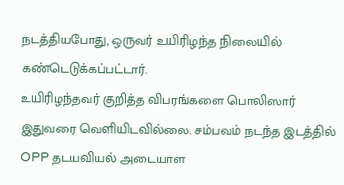நடத்தியபோது, ஒருவர் உயிரிழந்த நிலையில் கண்டெடுக்கப்பட்டார்.
உயிரிழந்தவர் குறித்த விபரங்களை பொலிஸார் இதுவரை வெளியிடவில்லை. சம்பவம் நடந்த இடத்தில் OPP தடயவியல் அடையாள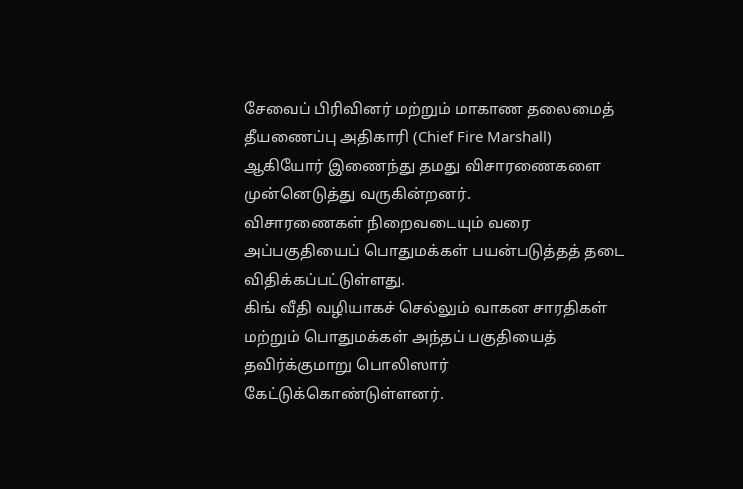சேவைப் பிரிவினர் மற்றும் மாகாண தலைமைத் தீயணைப்பு அதிகாரி (Chief Fire Marshall) ஆகியோர் இணைந்து தமது விசாரணைகளை முன்னெடுத்து வருகின்றனர்.
விசாரணைகள் நிறைவடையும் வரை அப்பகுதியைப் பொதுமக்கள் பயன்படுத்தத் தடை விதிக்கப்பட்டுள்ளது.
கிங் வீதி வழியாகச் செல்லும் வாகன சாரதிகள் மற்றும் பொதுமக்கள் அந்தப் பகுதியைத் தவிர்க்குமாறு பொலிஸார் கேட்டுக்கொண்டுள்ளனர்.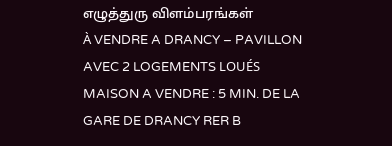எழுத்துரு விளம்பரங்கள்
À VENDRE A DRANCY – PAVILLON AVEC 2 LOGEMENTS LOUÉS
MAISON A VENDRE : 5 MIN. DE LA GARE DE DRANCY RER B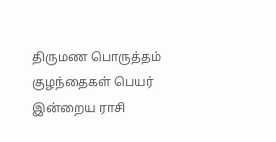திருமண பொருத்தம்
குழந்தைகள் பெயர்
இன்றைய ராசி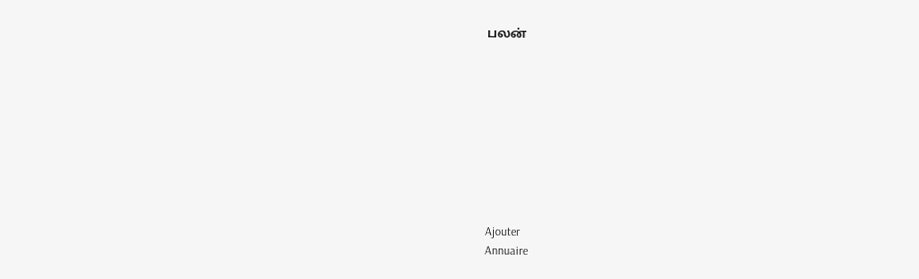பலன்









Ajouter
Annuaire